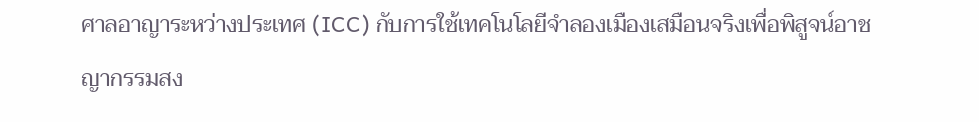ศาลอาญาระหว่างประเทศ (ICC) กับการใช้เทคโนโลยีจำลองเมืองเสมือนจริงเพื่อพิสูจน์อาชญากรรมสง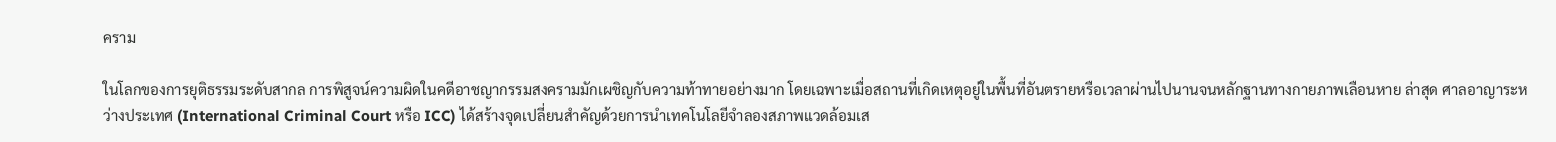คราม

ในโลกของการยุติธรรมระดับสากล การพิสูจน์ความผิดในคดีอาชญากรรมสงครามมักเผชิญกับความท้าทายอย่างมาก โดยเฉพาะเมื่อสถานที่เกิดเหตุอยู่ในพื้นที่อันตรายหรือเวลาผ่านไปนานจนหลักฐานทางกายภาพเลือนหาย ล่าสุด ศาลอาญาระหว่างประเทศ (International Criminal Court หรือ ICC) ได้สร้างจุดเปลี่ยนสำคัญด้วยการนำเทคโนโลยีจำลองสภาพแวดล้อมเส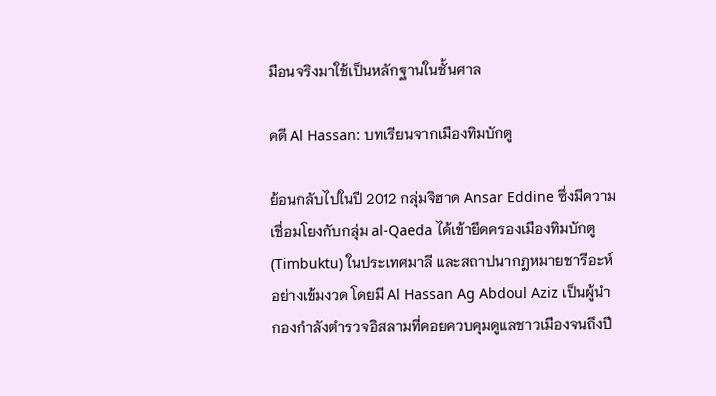มือนจริงมาใช้เป็นหลักฐานในชั้นศาล

คดี Al Hassan: บทเรียนจากเมืองทิมบักตู

ย้อนกลับไปในปี 2012 กลุ่มจิฮาด Ansar Eddine ซึ่งมีความเชื่อมโยงกับกลุ่ม al-Qaeda ได้เข้ายึดครองเมืองทิมบักตู (Timbuktu) ในประเทศมาลี และสถาปนากฎหมายชารีอะห์อย่างเข้มงวด โดยมี Al Hassan Ag Abdoul Aziz เป็นผู้นำกองกำลังตำรวจอิสลามที่คอยควบคุมดูแลชาวเมืองจนถึงปี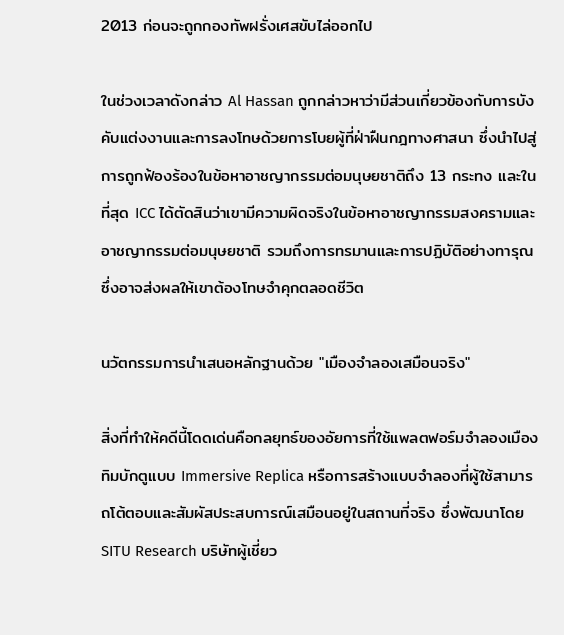2013 ก่อนจะถูกกองทัพฝรั่งเศสขับไล่ออกไป

ในช่วงเวลาดังกล่าว Al Hassan ถูกกล่าวหาว่ามีส่วนเกี่ยวข้องกับการบังคับแต่งงานและการลงโทษด้วยการโบยผู้ที่ฝ่าฝืนกฎทางศาสนา ซึ่งนำไปสู่การถูกฟ้องร้องในข้อหาอาชญากรรมต่อมนุษยชาติถึง 13 กระทง และในที่สุด ICC ได้ตัดสินว่าเขามีความผิดจริงในข้อหาอาชญากรรมสงครามและอาชญากรรมต่อมนุษยชาติ รวมถึงการทรมานและการปฏิบัติอย่างทารุณ ซึ่งอาจส่งผลให้เขาต้องโทษจำคุกตลอดชีวิต

นวัตกรรมการนำเสนอหลักฐานด้วย "เมืองจำลองเสมือนจริง"

สิ่งที่ทำให้คดีนี้โดดเด่นคือกลยุทธ์ของอัยการที่ใช้แพลตฟอร์มจำลองเมืองทิมบักตูแบบ Immersive Replica หรือการสร้างแบบจำลองที่ผู้ใช้สามารถโต้ตอบและสัมผัสประสบการณ์เสมือนอยู่ในสถานที่จริง ซึ่งพัฒนาโดย SITU Research บริษัทผู้เชี่ยว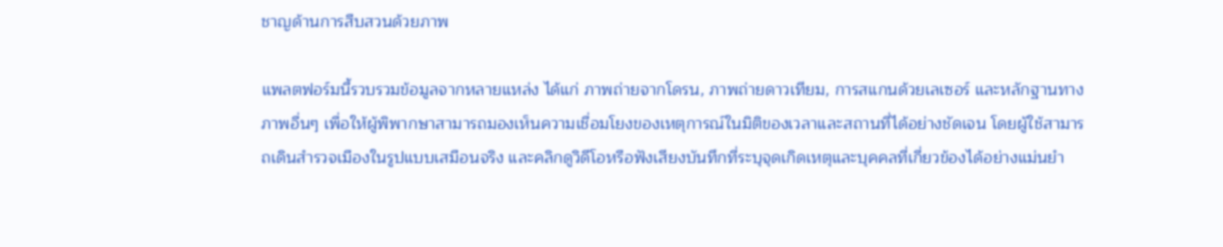ชาญด้านการสืบสวนด้วยภาพ

แพลตฟอร์มนี้รวบรวมข้อมูลจากหลายแหล่ง ได้แก่ ภาพถ่ายจากโดรน, ภาพถ่ายดาวเทียม, การสแกนด้วยเลเซอร์ และหลักฐานทางภาพอื่นๆ เพื่อให้ผู้พิพากษาสามารถมองเห็นความเชื่อมโยงของเหตุการณ์ในมิติของเวลาและสถานที่ได้อย่างชัดเจน โดยผู้ใช้สามารถเดินสำรวจเมืองในรูปแบบเสมือนจริง และคลิกดูวิดีโอหรือฟังเสียงบันทึกที่ระบุจุดเกิดเหตุและบุคคลที่เกี่ยวข้องได้อย่างแม่นยำ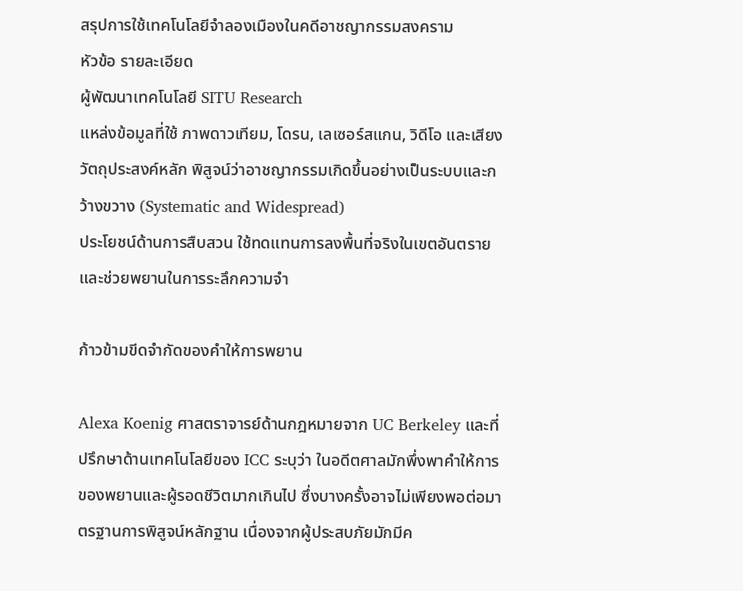สรุปการใช้เทคโนโลยีจำลองเมืองในคดีอาชญากรรมสงคราม
หัวข้อ รายละเอียด
ผู้พัฒนาเทคโนโลยี SITU Research
แหล่งข้อมูลที่ใช้ ภาพดาวเทียม, โดรน, เลเซอร์สแกน, วิดีโอ และเสียง
วัตถุประสงค์หลัก พิสูจน์ว่าอาชญากรรมเกิดขึ้นอย่างเป็นระบบและกว้างขวาง (Systematic and Widespread)
ประโยชน์ด้านการสืบสวน ใช้ทดแทนการลงพื้นที่จริงในเขตอันตราย และช่วยพยานในการระลึกความจำ

ก้าวข้ามขีดจำกัดของคำให้การพยาน

Alexa Koenig ศาสตราจารย์ด้านกฎหมายจาก UC Berkeley และที่ปรึกษาด้านเทคโนโลยีของ ICC ระบุว่า ในอดีตศาลมักพึ่งพาคำให้การของพยานและผู้รอดชีวิตมากเกินไป ซึ่งบางครั้งอาจไม่เพียงพอต่อมาตรฐานการพิสูจน์หลักฐาน เนื่องจากผู้ประสบภัยมักมีค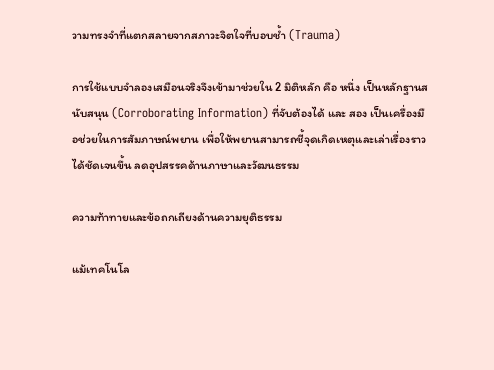วามทรงจำที่แตกสลายจากสภาวะจิตใจที่บอบช้ำ (Trauma)

การใช้แบบจำลองเสมือนจริงจึงเข้ามาช่วยใน 2 มิติหลัก คือ หนึ่ง เป็นหลักฐานสนับสนุน (Corroborating Information) ที่จับต้องได้ และ สอง เป็นเครื่องมือช่วยในการสัมภาษณ์พยาน เพื่อให้พยานสามารถชี้จุดเกิดเหตุและเล่าเรื่องราวได้ชัดเจนขึ้น ลดอุปสรรคด้านภาษาและวัฒนธรรม

ความท้าทายและข้อถกเถียงด้านความยุติธรรม

แม้เทคโนโล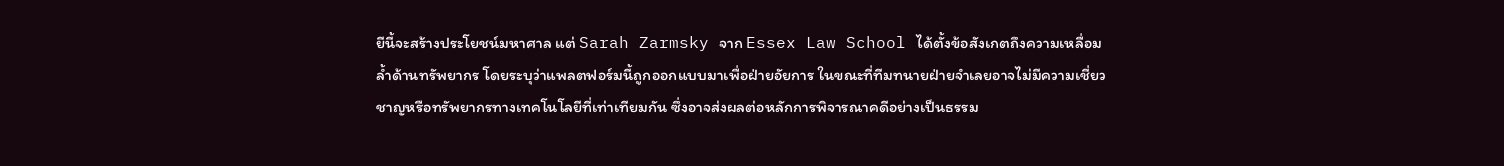ยีนี้จะสร้างประโยชน์มหาศาล แต่ Sarah Zarmsky จาก Essex Law School ได้ตั้งข้อสังเกตถึงความเหลื่อมล้ำด้านทรัพยากร โดยระบุว่าแพลตฟอร์มนี้ถูกออกแบบมาเพื่อฝ่ายอัยการ ในขณะที่ทีมทนายฝ่ายจำเลยอาจไม่มีความเชี่ยวชาญหรือทรัพยากรทางเทคโนโลยีที่เท่าเทียมกัน ซึ่งอาจส่งผลต่อหลักการพิจารณาคดีอย่างเป็นธรรม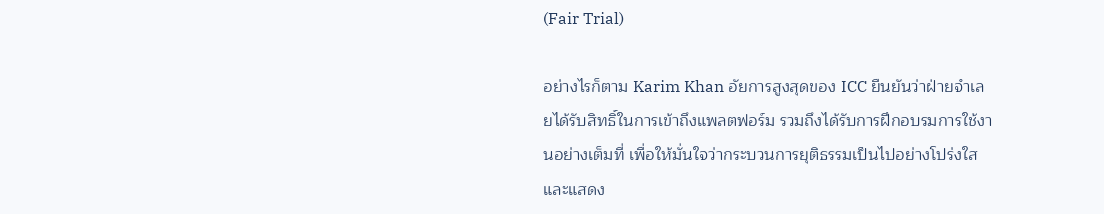(Fair Trial)

อย่างไรก็ตาม Karim Khan อัยการสูงสุดของ ICC ยืนยันว่าฝ่ายจำเลยได้รับสิทธิ์ในการเข้าถึงแพลตฟอร์ม รวมถึงได้รับการฝึกอบรมการใช้งานอย่างเต็มที่ เพื่อให้มั่นใจว่ากระบวนการยุติธรรมเป็นไปอย่างโปร่งใส และแสดง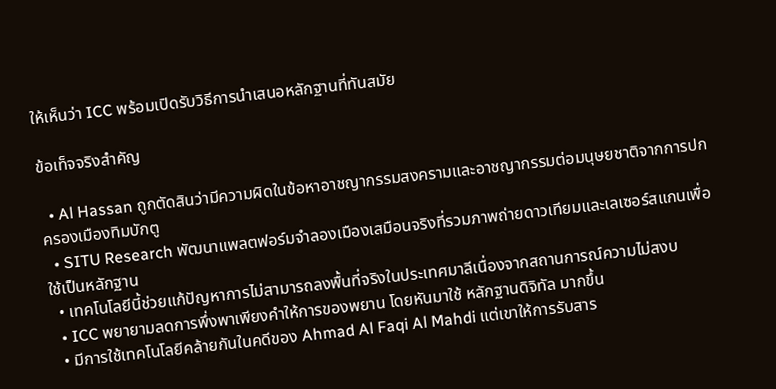ให้เห็นว่า ICC พร้อมเปิดรับวิธีการนำเสนอหลักฐานที่ทันสมัย

ข้อเท็จจริงสำคัญ

  • Al Hassan ถูกตัดสินว่ามีความผิดในข้อหาอาชญากรรมสงครามและอาชญากรรมต่อมนุษยชาติจากการปกครองเมืองทิมบักตู
  • SITU Research พัฒนาแพลตฟอร์มจำลองเมืองเสมือนจริงที่รวมภาพถ่ายดาวเทียมและเลเซอร์สแกนเพื่อใช้เป็นหลักฐาน
  • เทคโนโลยีนี้ช่วยแก้ปัญหาการไม่สามารถลงพื้นที่จริงในประเทศมาลีเนื่องจากสถานการณ์ความไม่สงบ
  • ICC พยายามลดการพึ่งพาเพียงคำให้การของพยาน โดยหันมาใช้ หลักฐานดิจิทัล มากขึ้น
  • มีการใช้เทคโนโลยีคล้ายกันในคดีของ Ahmad Al Faqi Al Mahdi แต่เขาให้การรับสาร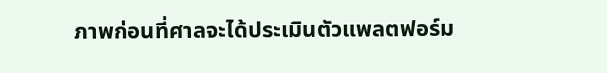ภาพก่อนที่ศาลจะได้ประเมินตัวแพลตฟอร์ม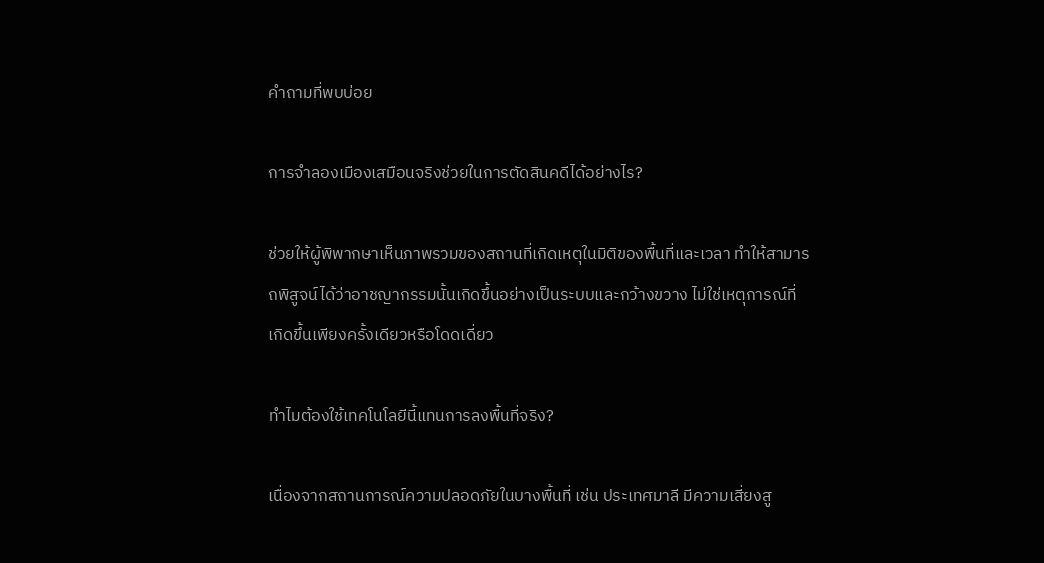คำถามที่พบบ่อย

การจำลองเมืองเสมือนจริงช่วยในการตัดสินคดีได้อย่างไร?

ช่วยให้ผู้พิพากษาเห็นภาพรวมของสถานที่เกิดเหตุในมิติของพื้นที่และเวลา ทำให้สามารถพิสูจน์ได้ว่าอาชญากรรมนั้นเกิดขึ้นอย่างเป็นระบบและกว้างขวาง ไม่ใช่เหตุการณ์ที่เกิดขึ้นเพียงครั้งเดียวหรือโดดเดี่ยว

ทำไมต้องใช้เทคโนโลยีนี้แทนการลงพื้นที่จริง?

เนื่องจากสถานการณ์ความปลอดภัยในบางพื้นที่ เช่น ประเทศมาลี มีความเสี่ยงสู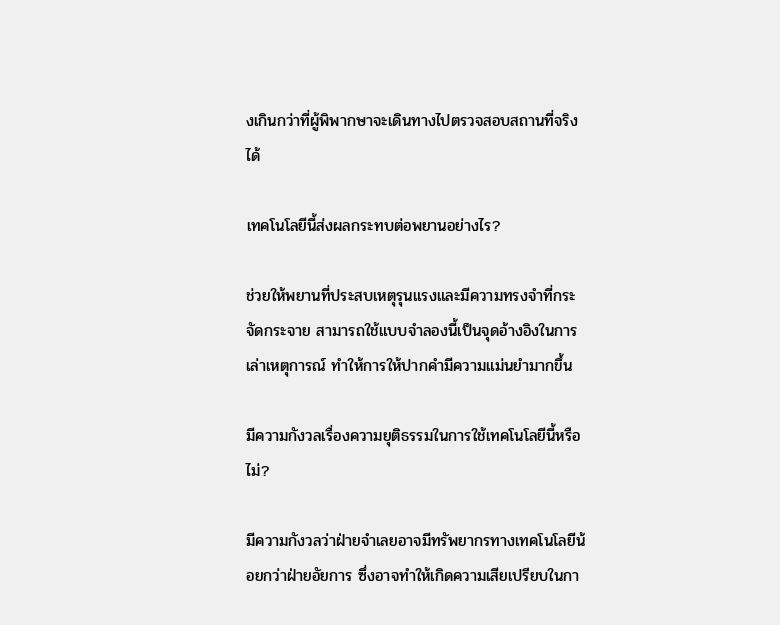งเกินกว่าที่ผู้พิพากษาจะเดินทางไปตรวจสอบสถานที่จริงได้

เทคโนโลยีนี้ส่งผลกระทบต่อพยานอย่างไร?

ช่วยให้พยานที่ประสบเหตุรุนแรงและมีความทรงจำที่กระจัดกระจาย สามารถใช้แบบจำลองนี้เป็นจุดอ้างอิงในการเล่าเหตุการณ์ ทำให้การให้ปากคำมีความแม่นยำมากขึ้น

มีความกังวลเรื่องความยุติธรรมในการใช้เทคโนโลยีนี้หรือไม่?

มีความกังวลว่าฝ่ายจำเลยอาจมีทรัพยากรทางเทคโนโลยีน้อยกว่าฝ่ายอัยการ ซึ่งอาจทำให้เกิดความเสียเปรียบในกา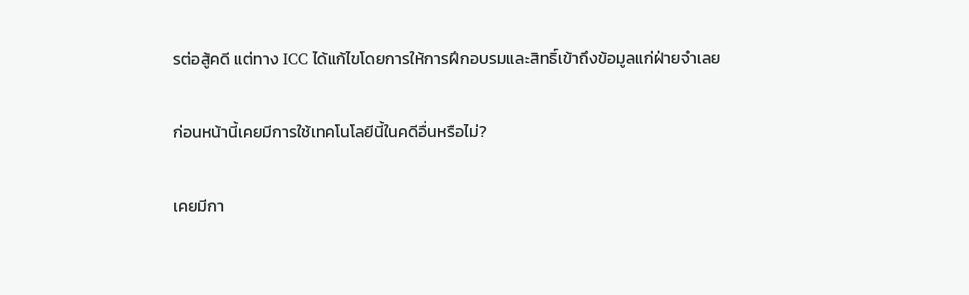รต่อสู้คดี แต่ทาง ICC ได้แก้ไขโดยการให้การฝึกอบรมและสิทธิ์เข้าถึงข้อมูลแก่ฝ่ายจำเลย

ก่อนหน้านี้เคยมีการใช้เทคโนโลยีนี้ในคดีอื่นหรือไม่?

เคยมีกา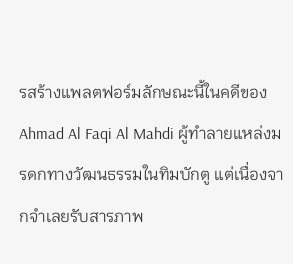รสร้างแพลตฟอร์มลักษณะนี้ในคดีของ Ahmad Al Faqi Al Mahdi ผู้ทำลายแหล่งมรดกทางวัฒนธรรมในทิมบักตู แต่เนื่องจากจำเลยรับสารภาพ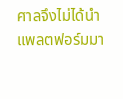ศาลจึงไม่ได้นำแพลตฟอร์มมา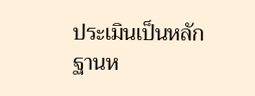ประเมินเป็นหลักฐานห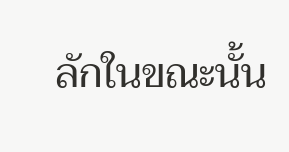ลักในขณะนั้น